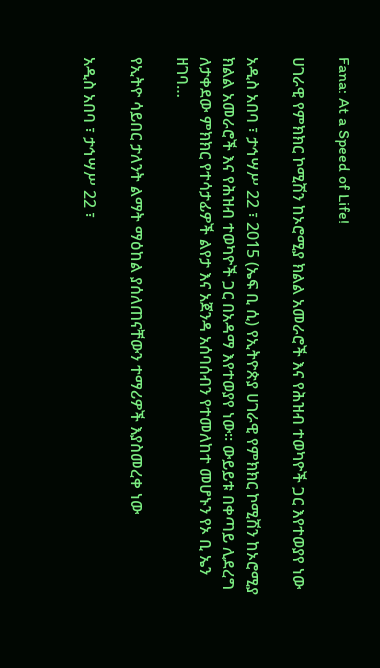Fana: At a Speed of Life!

ሀገራዊ የምክክር ኮሚሽን ከኦሮሚያ ክልል አመራሮች እና የሕዝብ ተወካዮች ጋር እየተወያየ ነው

አዲስ አበባ ፣ ታኅሣሥ 22 ፣ 2015 (ኤፍ ቢ ሲ) የኢትዮጵያ ሀገራዊ የምክክር ኮሚሽን ከኦሮሚያ ክልል አመራሮች እና የሕዝብ ተወካዮች ጋር በአዳማ እየተወያየ ነው። ውይይቱ በቀጣይ ሊደረግ ለታቀደው ምክክር የተሳታፊዎች ልየታ እና አጀንዳ አሰባሰብን የተመለከተ መሆኑን የኦ ቢ ኤን ዘገባ…

የኢትዮ ሳይበር ታለንት ልማት ማዕከል ያሰለጠናቸውን ተማሪዎች እያስመረቀ ነው

አዲስ አበባ ፣ ታኅሣሥ 22 ፣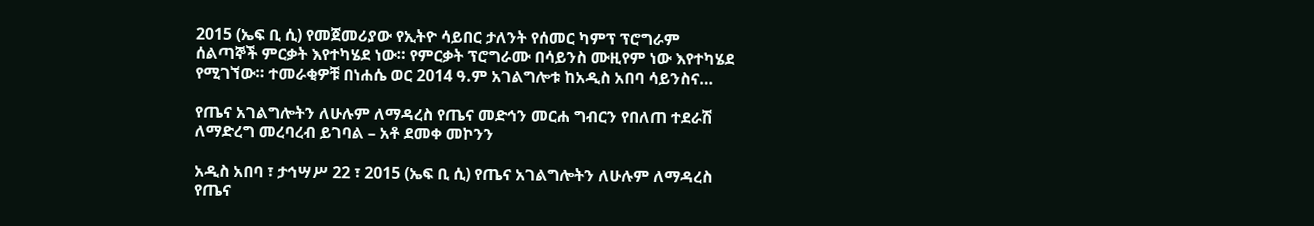2015 (ኤፍ ቢ ሲ) የመጀመሪያው የኢትዮ ሳይበር ታለንት የሰመር ካምፕ ፕሮግራም ሰልጣኞች ምርቃት እየተካሄደ ነው። የምርቃት ፕሮግራሙ በሳይንስ ሙዚየም ነው እየተካሄደ የሚገኘው። ተመራቂዎቹ በነሐሴ ወር 2014 ዓ.ም አገልግሎቱ ከአዲስ አበባ ሳይንስና…

የጤና አገልግሎትን ለሁሉም ለማዳረስ የጤና መድኅን መርሐ ግብርን የበለጠ ተደራሽ ለማድረግ መረባረብ ይገባል – አቶ ደመቀ መኮንን

አዲስ አበባ ፣ ታኅሣሥ 22 ፣ 2015 (ኤፍ ቢ ሲ) የጤና አገልግሎትን ለሁሉም ለማዳረስ የጤና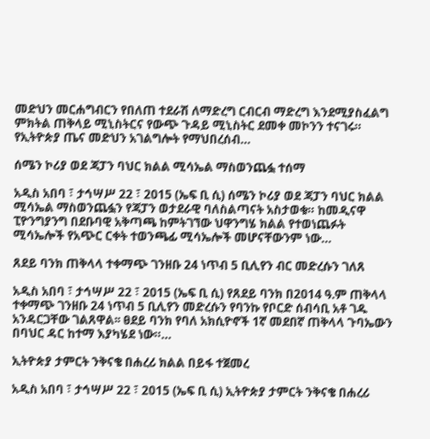መድህን መርሐግብርን የበለጠ ተደራሽ ለማድረግ ርብርብ ማድረግ እንደሚያስፈልግ ምክትል ጠቅላይ ሚኒስትርና የውጭ ጉዳይ ሚኒስትር ደመቀ መኮንን ተናገሩ። የኢትዮጵያ ጤና መድህን አገልግሎት የማህበረሰብ…

ሰሜን ኮሪያ ወደ ጃፓን ባህር ክልል ሚሳኤል ማስወንጨፏ ተሰማ

አዲስ አበባ ፣ ታኅሣሥ 22 ፣ 2015 (ኤፍ ቢ ሲ) ሰሜን ኮሪያ ወደ ጃፓን ባህር ክልል ሚሳኤል ማስወንጨፏን የጃፓን ወታደራዊ ባለስልጣናት አስታወቁ። ከመዲናዋ ፒዮንግያንግ በደቡባዊ አቅጣጫ ከምትገኘው ህዋንግሄ ክልል የተወነጨፉት ሚሳኤሎች የአጭር ርቀት ተወንጫፊ ሚሳኤሎች መሆናቸውንም ነው…

ጸደይ ባንክ ጠቅላላ ተቀማጭ ገንዘቡ 24 ነጥብ 5 ቢሊየን ብር መድረሱን ገለጸ

አዲስ አበባ ፣ ታኅሣሥ 22 ፣ 2015 (ኤፍ ቢ ሲ) የጸደይ ባንክ በ2014 ዓ.ም ጠቅላላ ተቀማጭ ገንዘቡ 24 ነጥብ 5 ቢሊየን መድረሱን የባንኩ የቦርድ ሰብሳቢ አቶ ገዱ አንዳርጋቸው ገልጸዋል፡፡ ፀደይ ባንክ የባለ አክሲዮኖች 1ኛ መደበኛ ጠቅላላ ጉባኤውን በባህር ዳር ከተማ እያካሄደ ነው።…

ኢትዮጵያ ታምርት ንቅናቄ በሐረሪ ክልል በይፋ ተጀመረ

አዲስ አበባ ፣ ታኅሣሥ 22 ፣ 2015 (ኤፍ ቢ ሲ) ኢትዮጵያ ታምርት ንቅናቄ በሐረሪ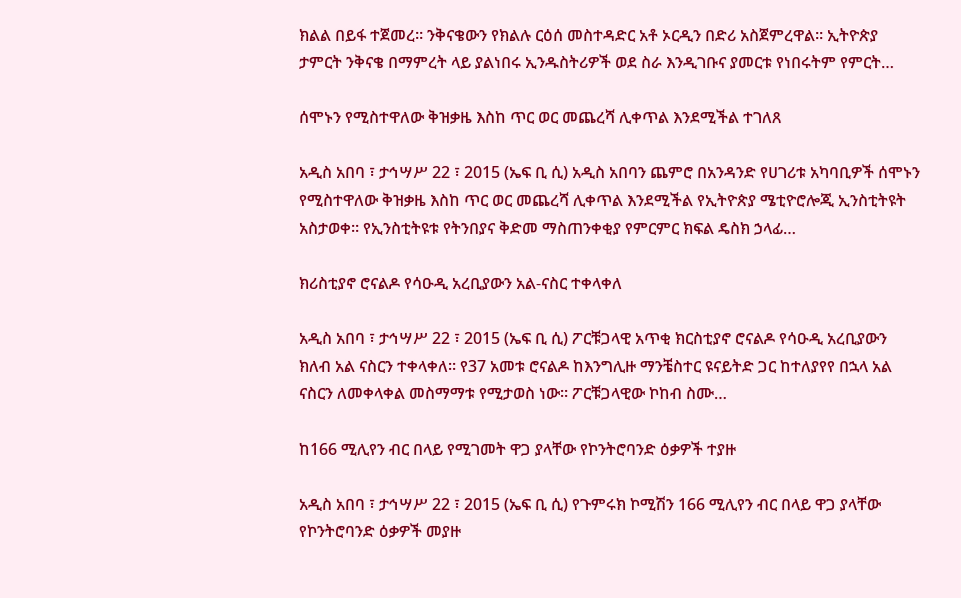ክልል በይፋ ተጀመረ። ንቅናቄውን የክልሉ ርዕሰ መስተዳድር አቶ ኦርዲን በድሪ አስጀምረዋል። ኢትዮጵያ ታምርት ንቅናቄ በማምረት ላይ ያልነበሩ ኢንዱስትሪዎች ወደ ስራ እንዲገቡና ያመርቱ የነበሩትም የምርት…

ሰሞኑን የሚስተዋለው ቅዝቃዜ እስከ ጥር ወር መጨረሻ ሊቀጥል እንደሚችል ተገለጸ

አዲስ አበባ ፣ ታኅሣሥ 22 ፣ 2015 (ኤፍ ቢ ሲ) አዲስ አበባን ጨምሮ በአንዳንድ የሀገሪቱ አካባቢዎች ሰሞኑን የሚስተዋለው ቅዝቃዜ እስከ ጥር ወር መጨረሻ ሊቀጥል እንደሚችል የኢትዮጵያ ሜቲዮሮሎጂ ኢንስቲትዩት አስታወቀ። የኢንስቲትዩቱ የትንበያና ቅድመ ማስጠንቀቂያ የምርምር ክፍል ዴስክ ኃላፊ…

ክሪስቲያኖ ሮናልዶ የሳዑዲ አረቢያውን አል-ናስር ተቀላቀለ

አዲስ አበባ ፣ ታኅሣሥ 22 ፣ 2015 (ኤፍ ቢ ሲ) ፖርቹጋላዊ አጥቂ ክርስቲያኖ ሮናልዶ የሳዑዲ አረቢያውን ክለብ አል ናስርን ተቀላቀለ። የ37 አመቱ ሮናልዶ ከእንግሊዙ ማንቼስተር ዩናይትድ ጋር ከተለያየየ በኋላ አል ናስርን ለመቀላቀል መስማማቱ የሚታወስ ነው። ፖርቹጋላዊው ኮከብ ስሙ…

ከ166 ሚሊየን ብር በላይ የሚገመት ዋጋ ያላቸው የኮንትሮባንድ ዕቃዎች ተያዙ

አዲስ አበባ ፣ ታኅሣሥ 22 ፣ 2015 (ኤፍ ቢ ሲ) የጉምሩክ ኮሚሽን 166 ሚሊየን ብር በላይ ዋጋ ያላቸው የኮንትሮባንድ ዕቃዎች መያዙ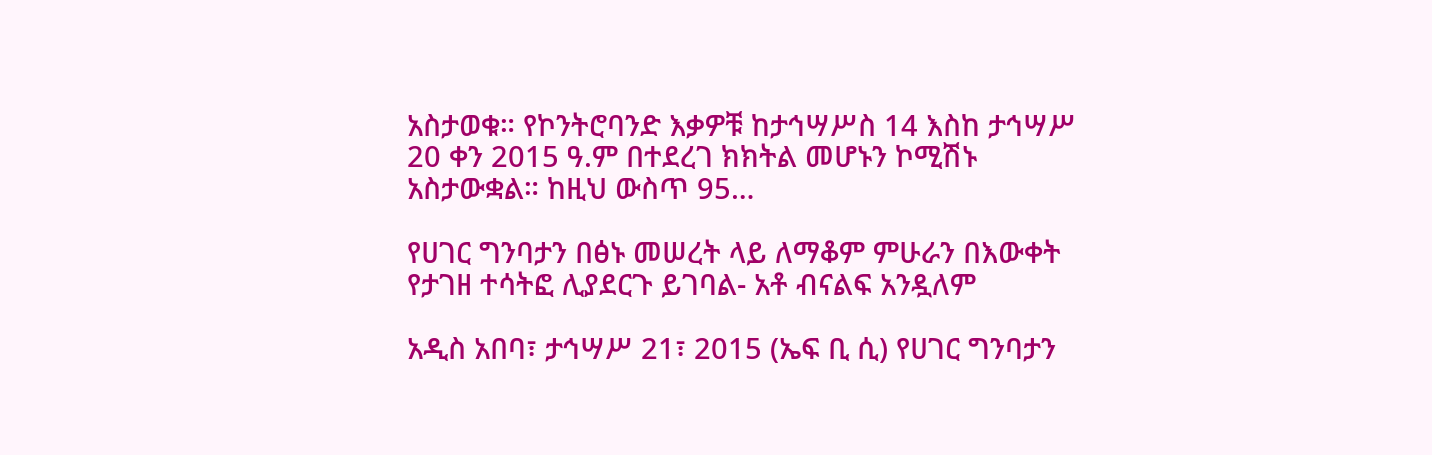አስታወቁ። የኮንትሮባንድ እቃዎቹ ከታኅሣሥስ 14 እስከ ታኅሣሥ 20 ቀን 2015 ዓ.ም በተደረገ ክክትል መሆኑን ኮሚሽኑ አስታውቋል። ከዚህ ውስጥ 95…

የሀገር ግንባታን በፅኑ መሠረት ላይ ለማቆም ምሁራን በእውቀት የታገዘ ተሳትፎ ሊያደርጉ ይገባል- አቶ ብናልፍ አንዷለም

አዲስ አበባ፣ ታኅሣሥ 21፣ 2015 (ኤፍ ቢ ሲ) የሀገር ግንባታን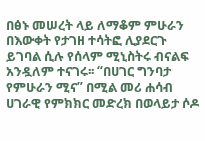በፅኑ መሠረት ላይ ለማቆም ምሁራን በእውቀት የታገዘ ተሳትፎ ሊያደርጉ ይገባል ሲሉ የሰላም ሚኒስትሩ ብናልፍ አንዷለም ተናገሩ፡፡ “በሀገር ግንባታ የምሁራን ሚና” በሚል መሪ ሐሳብ ሀገራዊ የምክክር መድረክ በወላይታ ሶዶ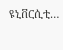ዩኒቨርሲቲ…